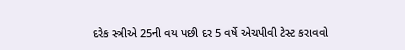દરેક સ્ત્રીએ 25ની વય પછી દર 5 વર્ષે એચપીવી ટેસ્ટ કરાવવો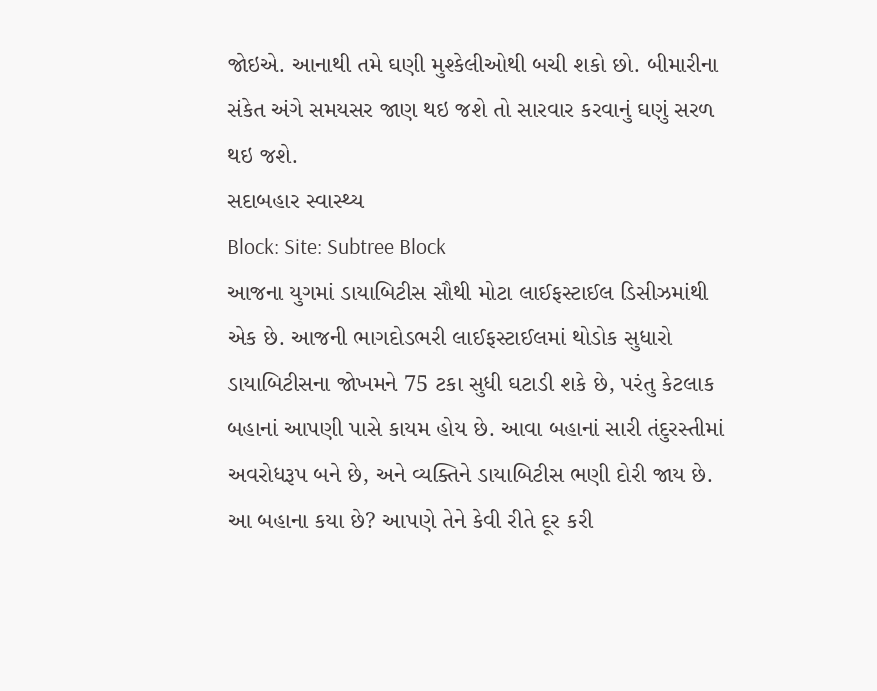જોઇએ. આનાથી તમે ઘણી મુશ્કેલીઓથી બચી શકો છો. બીમારીના સંકેત અંગે સમયસર જાણ થઇ જશે તો સારવાર કરવાનું ઘણું સરળ થઇ જશે.
સદાબહાર સ્વાસ્થ્ય
Block: Site: Subtree Block
આજના યુગમાં ડાયાબિટીસ સૌથી મોટા લાઈફસ્ટાઈલ ડિસીઝમાંથી એક છે. આજની ભાગદોડભરી લાઈફસ્ટાઈલમાં થોડોક સુધારો ડાયાબિટીસના જોખમને 75 ટકા સુધી ઘટાડી શકે છે, પરંતુ કેટલાક બહાનાં આપણી પાસે કાયમ હોય છે. આવા બહાનાં સારી તંદુરસ્તીમાં અવરોધરૂપ બને છે, અને વ્યક્તિને ડાયાબિટીસ ભણી દોરી જાય છે. આ બહાના કયા છે? આપણે તેને કેવી રીતે દૂર કરી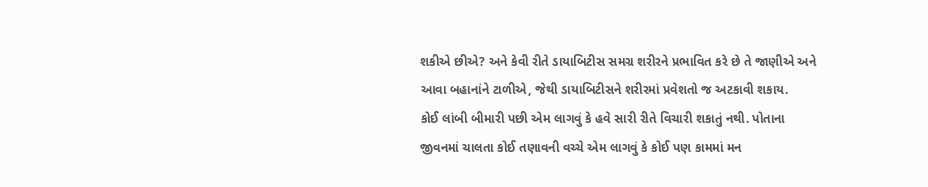શકીએ છીએ? અને કેવી રીતે ડાયાબિટીસ સમગ્ર શરીરને પ્રભાવિત કરે છે તે જાણીએ અને આવા બહાનાંને ટાળીએ, જેથી ડાયાબિટીસને શરીરમાં પ્રવેશતો જ અટકાવી શકાય.
કોઈ લાંબી બીમારી પછી એમ લાગવું કે હવે સારી રીતે વિચારી શકાતું નથી. પોતાના જીવનમાં ચાલતા કોઈ તણાવની વચ્ચે એમ લાગવું કે કોઈ પણ કામમાં મન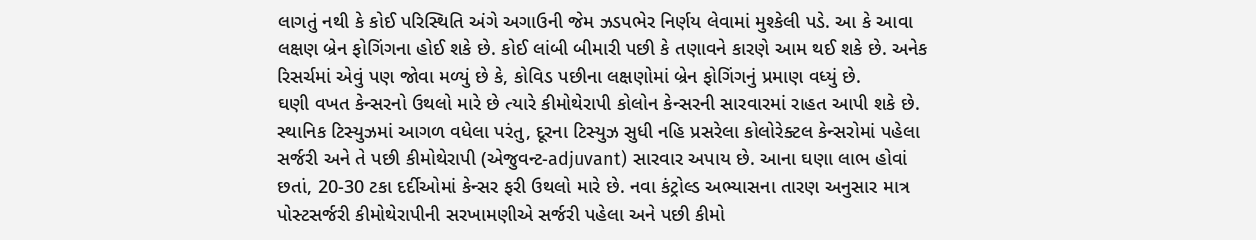લાગતું નથી કે કોઈ પરિસ્થિતિ અંગે અગાઉની જેમ ઝડપભેર નિર્ણય લેવામાં મુશ્કેલી પડે. આ કે આવા લક્ષણ બ્રેન ફોગિંગના હોઈ શકે છે. કોઈ લાંબી બીમારી પછી કે તણાવને કારણે આમ થઈ શકે છે. અનેક રિસર્ચમાં એવું પણ જોવા મળ્યું છે કે, કોવિડ પછીના લક્ષણોમાં બ્રેન ફોગિંગનું પ્રમાણ વધ્યું છે.
ઘણી વખત કેન્સરનો ઉથલો મારે છે ત્યારે કીમોથેરાપી કોલોન કેન્સરની સારવારમાં રાહત આપી શકે છે. સ્થાનિક ટિસ્યુઝમાં આગળ વધેલા પરંતુ, દૂરના ટિસ્યુઝ સુધી નહિ પ્રસરેલા કોલોરેક્ટલ કેન્સરોમાં પહેલા સર્જરી અને તે પછી કીમોથેરાપી (એજુવન્ટ-adjuvant) સારવાર અપાય છે. આના ઘણા લાભ હોવાં છતાં, 20-30 ટકા દર્દીઓમાં કેન્સર ફરી ઉથલો મારે છે. નવા કંટ્રોલ્ડ અભ્યાસના તારણ અનુસાર માત્ર પોસ્ટસર્જરી કીમોથેરાપીની સરખામણીએ સર્જરી પહેલા અને પછી કીમો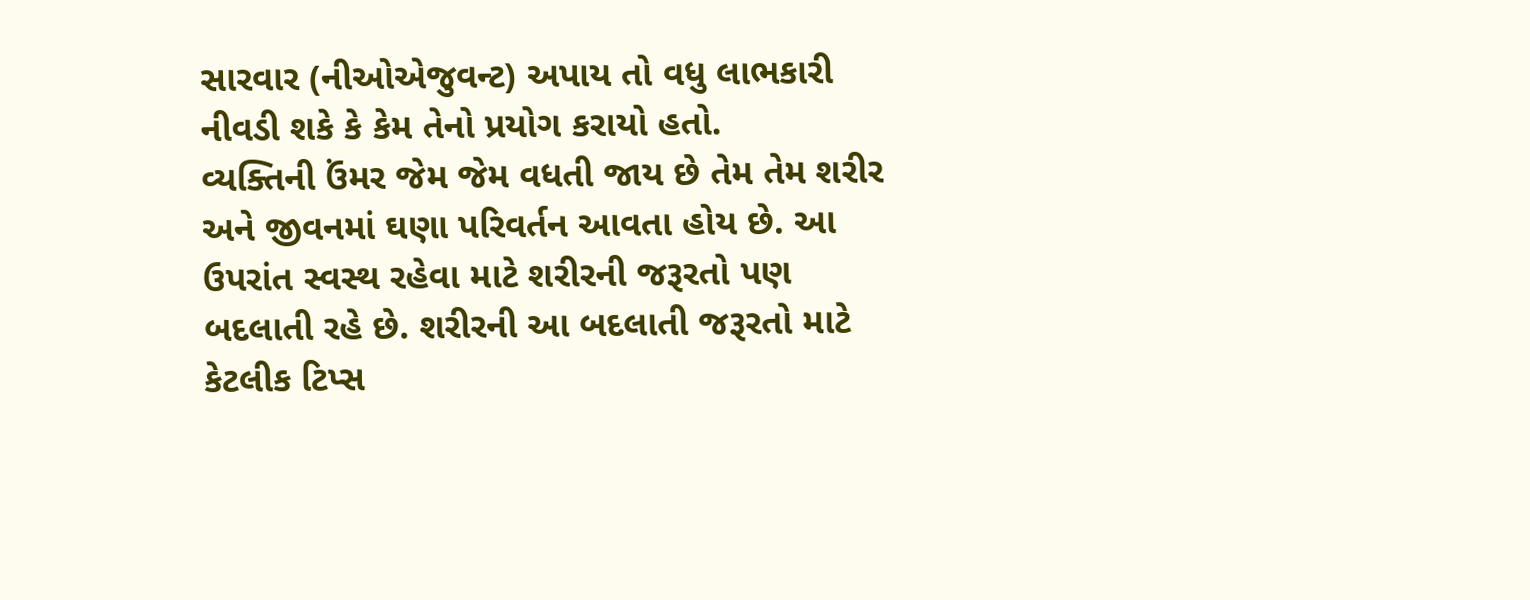સારવાર (નીઓએજુવન્ટ) અપાય તો વધુ લાભકારી નીવડી શકે કે કેમ તેનો પ્રયોગ કરાયો હતો.
વ્યક્તિની ઉંમર જેમ જેમ વધતી જાય છે તેમ તેમ શરીર અને જીવનમાં ઘણા પરિવર્તન આવતા હોય છે. આ ઉપરાંત સ્વસ્થ રહેવા માટે શરીરની જરૂરતો પણ બદલાતી રહે છે. શરીરની આ બદલાતી જરૂરતો માટે કેટલીક ટિપ્સ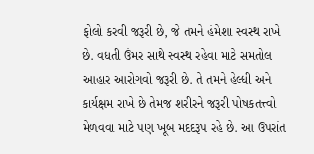ફોલો કરવી જરૂરી છે, જે તમને હંમેશા સ્વસ્થ રાખે છે. વધતી ઉંમર સાથે સ્વસ્થ રહેવા માટે સમતોલ આહાર આરોગવો જરૂરી છે. તે તમને હેલ્ધી અને કાર્યક્ષમ રાખે છે તેમજ શરીરને જરૂરી પોષકતત્ત્વો મેળવવા માટે પણ ખૂબ મદદરૂપ રહે છે. આ ઉપરાંત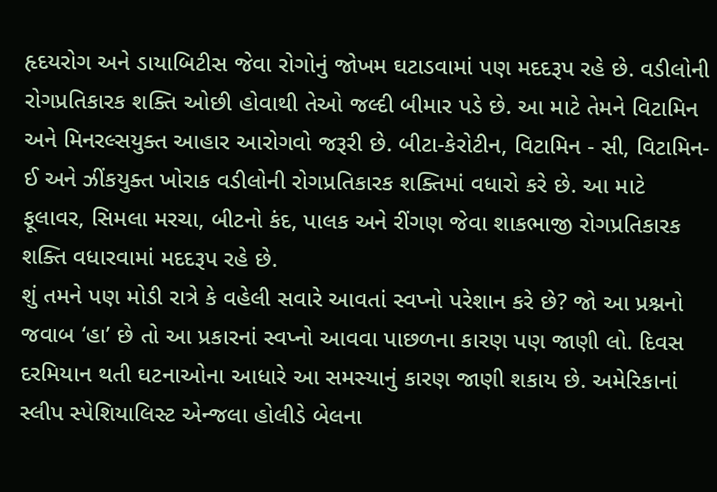હૃદયરોગ અને ડાયાબિટીસ જેવા રોગોનું જોખમ ઘટાડવામાં પણ મદદરૂપ રહે છે. વડીલોની રોગપ્રતિકારક શક્તિ ઓછી હોવાથી તેઓ જલ્દી બીમાર પડે છે. આ માટે તેમને વિટામિન અને મિનરલ્સયુક્ત આહાર આરોગવો જરૂરી છે. બીટા-કેરોટીન, વિટામિન - સી, વિટામિન-ઈ અને ઝીંકયુક્ત ખોરાક વડીલોની રોગપ્રતિકારક શક્તિમાં વધારો કરે છે. આ માટે ફૂલાવર, સિમલા મરચા, બીટનો કંદ, પાલક અને રીંગણ જેવા શાકભાજી રોગપ્રતિકારક શક્તિ વધારવામાં મદદરૂપ રહે છે.
શું તમને પણ મોડી રાત્રે કે વહેલી સવારે આવતાં સ્વપ્નો પરેશાન કરે છે? જો આ પ્રશ્નનો જવાબ ‘હા’ છે તો આ પ્રકારનાં સ્વપ્નો આવવા પાછળના કારણ પણ જાણી લો. દિવસ દરમિયાન થતી ઘટનાઓના આધારે આ સમસ્યાનું કારણ જાણી શકાય છે. અમેરિકાનાં સ્લીપ સ્પેશિયાલિસ્ટ એન્જલા હોલીડે બેલના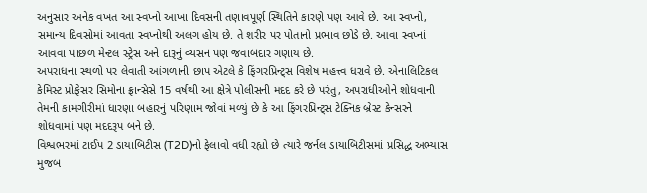અનુસાર અનેક વખત આ સ્વપ્નો આખા દિવસની તણાવપૂર્ણ સ્થિતિને કારણે પણ આવે છે. આ સ્વપ્નો, સમાન્ય દિવસોમાં આવતા સ્વપ્નોથી અલગ હોય છે. તે શરીર પર પોતાનો પ્રભાવ છોડે છે. આવા સ્વપ્નાં આવવા પાછળ મેન્ટલ સ્ટ્રેસ અને દારૂનું વ્યસન પણ જવાબદાર ગણાય છે.
અપરાધના સ્થળો પર લેવાતી આંગળાની છાપ એટલે કે ફિંગરપ્રિન્ટ્સ વિશેષ મહત્ત્વ ધરાવે છે. એનાલિટિકલ કેમિસ્ટ પ્રોફેસર સિમોના ફ્રાન્સેસે 15 વર્ષથી આ ક્ષેત્રે પોલીસની મદદ કરે છે પરંતુ, અપરાધીઓને શોધવાની તેમની કામગીરીમાં ધારણા બહારનું પરિણામ જોવાં મળ્યું છે કે આ ફિંગરપ્રિન્ટ્સ ટેક્નિક બ્રેસ્ટ કેન્સરને શોધવામાં પણ મદદરૂપ બને છે.
વિશ્વભરમાં ટાઈપ 2 ડાયાબિટીસ (T2D)નો ફેલાવો વધી રહ્યો છે ત્યારે જર્નલ ડાયાબિટીસમાં પ્રસિદ્ધ અભ્યાસ મુજબ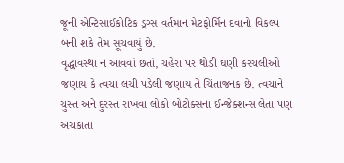જૂની એન્ટિસાઈકોટિક ડ્રગ્સ વર્તમાન મેટફોર્મિન દવાનો વિકલ્પ બની શકે તેમ સૂચવાયું છે.
વૃદ્ધાવસ્થા ન આવવાં છતાં, ચહેરા પર થોડી ઘણી કરચલીઓ જણાય કે ત્વચા લચી પડેલી જણાય તે ચિંતાજનક છે. ત્વચાને ચુસ્ત અને દુરસ્ત રાખવા લોકો બોટોક્સના ઈન્જેક્શન્સ લેતા પણ અચકાતા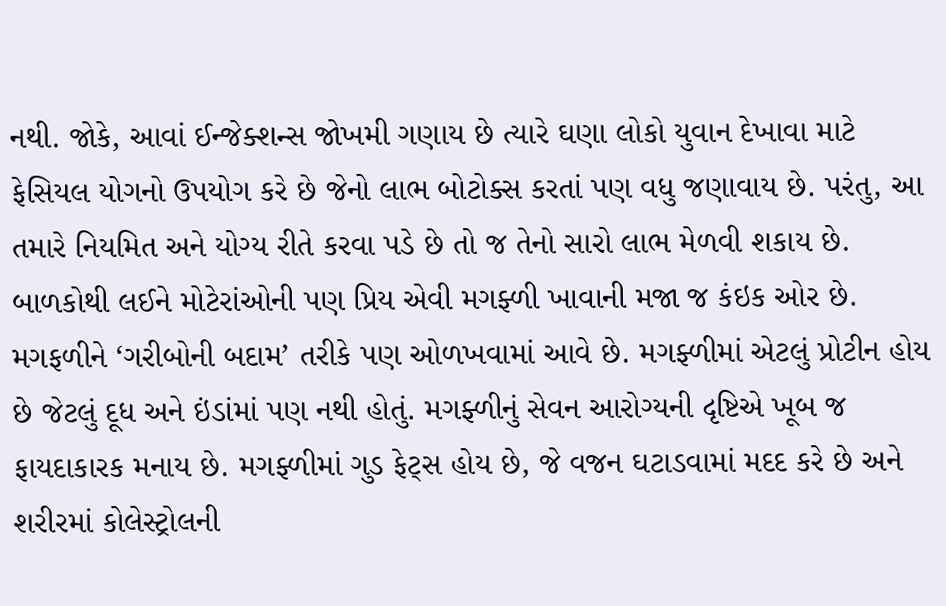નથી. જોકે, આવાં ઈન્જેક્શન્સ જોખમી ગણાય છે ત્યારે ઘણા લોકો યુવાન દેખાવા માટે ફેસિયલ યોગનો ઉપયોગ કરે છે જેનો લાભ બોટોક્સ કરતાં પણ વધુ જણાવાય છે. પરંતુ, આ તમારે નિયમિત અને યોગ્ય રીતે કરવા પડે છે તો જ તેનો સારો લાભ મેળવી શકાય છે.
બાળકોથી લઈને મોટેરાંઓની પણ પ્રિય એવી મગફ્ળી ખાવાની મજા જ કંઇક ઓર છે. મગફળીને ‘ગરીબોની બદામ’ તરીકે પણ ઓળખવામાં આવે છે. મગફ્ળીમાં એટલું પ્રોટીન હોય છે જેટલું દૂધ અને ઇંડાંમાં પણ નથી હોતું. મગફ્ળીનું સેવન આરોગ્યની દૃષ્ટિએ ખૂબ જ ફાયદાકારક મનાય છે. મગફ્ળીમાં ગુડ ફેટ્સ હોય છે, જે વજન ઘટાડવામાં મદદ કરે છે અને શરીરમાં કોલેસ્ટ્રોલની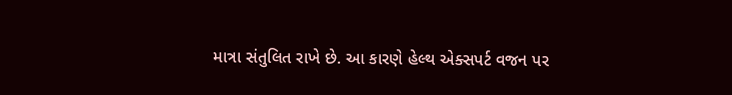માત્રા સંતુલિત રાખે છે. આ કારણે હેલ્થ એક્સપર્ટ વજન પર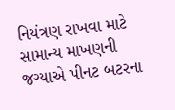નિયંત્રણ રાખવા માટે સામાન્ય માખણની જગ્યાએ પીનટ બટરના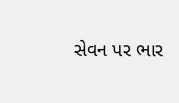સેવન પર ભાર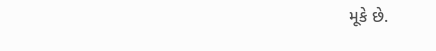મૂકે છે.